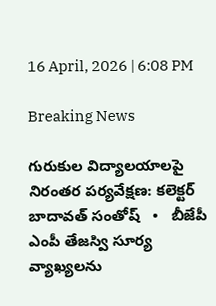16 April, 2026 | 6:08 PM

Breaking News

గురుకుల విద్యాలయాలపై నిరంతర పర్యవేక్షణ: కలెక్టర్ బాదావత్ సంతోష్   •   బీజేపీ ఎంపీ తేజస్వి సూర్య వ్యాఖ్యలను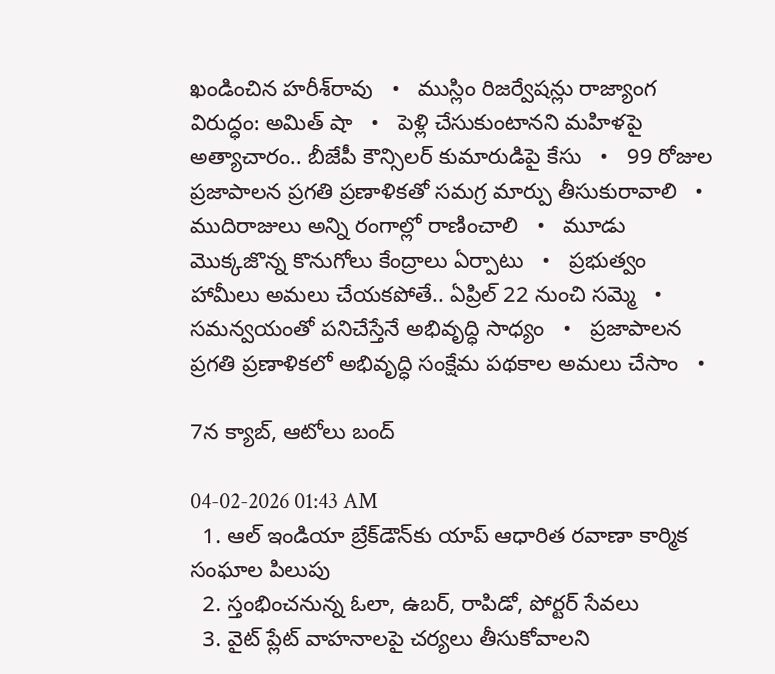ఖండించిన హరీశ్‌రావు   •   ముస్లిం రిజర్వేషన్లు రాజ్యాంగ విరుద్ధం: అమిత్ షా   •   పెళ్లి చేసుకుంటానని మహిళపై అత్యాచారం.. బీజేపీ కౌన్సిలర్ కుమారుడిపై కేసు   •   99 రోజుల ప్రజాపాలన ప్రగతి ప్రణాళికతో సమగ్ర మార్పు తీసుకురావాలి   •   ముదిరాజులు అన్ని రంగాల్లో రాణించాలి   •   మూడు మొక్కజొన్న కొనుగోలు కేంద్రాలు ఏర్పాటు   •   ప్రభుత్వం హామీలు అమలు చేయకపోతే.. ఏప్రిల్ 22 నుంచి సమ్మె   •   సమన్వయంతో పనిచేస్తేనే అభివృద్ధి సాధ్యం   •   ప్రజాపాలన ప్రగతి ప్రణాళికలో అభివృద్ధి సంక్షేమ పథకాల అమలు చేసాం   •

7న క్యాబ్, ఆటోలు బంద్

04-02-2026 01:43 AM
  1. ఆల్ ఇండియా బ్రేక్‌డౌన్‌కు యాప్ ఆధారిత రవాణా కార్మిక సంఘాల పిలుపు
  2. స్తంభించనున్న ఓలా, ఉబర్, రాపిడో, పోర్టర్ సేవలు
  3. వైట్ ప్లేట్ వాహనాలపై చర్యలు తీసుకోవాలని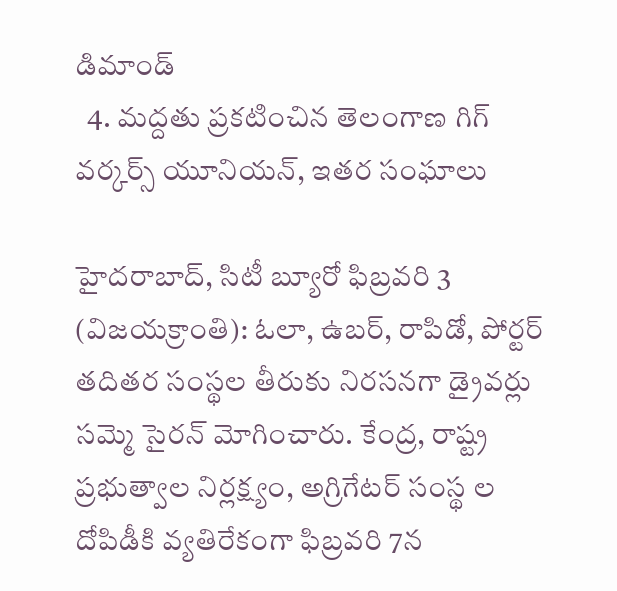డిమాండ్
  4. మద్దతు ప్రకటించిన తెలంగాణ గిగ్ వర్కర్స్ యూనియన్, ఇతర సంఘాలు

హైదరాబాద్, సిటీ బ్యూరో ఫిబ్రవరి 3 (విజయక్రాంతి): ఓలా, ఉబర్, రాపిడో, పోర్టర్ తదితర సంస్థల తీరుకు నిరసనగా డ్రైవర్లు సమ్మె సైరన్ మోగించారు. కేంద్ర, రాష్ట్ర ప్రభుత్వాల నిర్లక్ష్యం, అగ్రిగేటర్ సంస్థ ల దోపిడీకి వ్యతిరేకంగా ఫిబ్రవరి 7న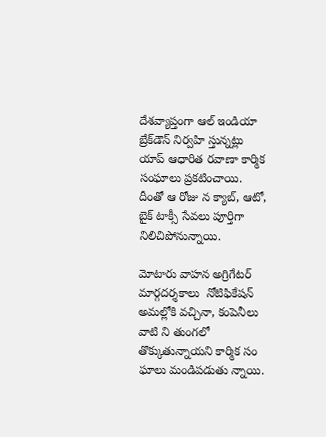దేశవ్యాప్తంగా ఆల్ ఇండియా బ్రేక్‌డౌన్ నిర్వహి స్తున్నట్లు యాప్ ఆధారిత రవాణా కార్మిక సంఘాలు ప్రకటించాయి. దీంతో ఆ రోజు న క్యాబ్, ఆటో, బైక్ టాక్సీ సేవలు పూర్తిగా నిలిచిపోనున్నాయి.

మోటారు వాహన అగ్రిగేటర్ మార్గదర్శకాలు  నోటిఫికేషన్ అమల్లోకి వచ్చినా, కంపెనీలు వాటి ని తుంగలో తొక్కుతున్నాయని కార్మిక సం ఘాలు మండిపడుతు న్నాయి.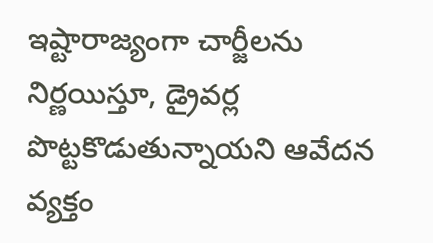ఇష్టారాజ్యంగా చార్జీలను నిర్ణయిస్తూ, డ్రైవర్ల పొట్టకొడుతున్నాయని ఆవేదన వ్యక్తం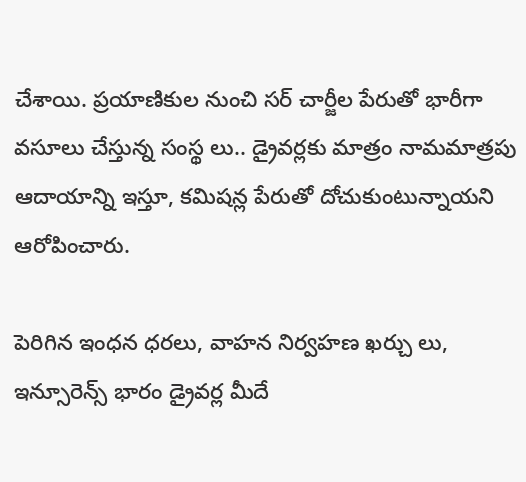చేశాయి. ప్రయాణికుల నుంచి సర్ చార్జీల పేరుతో భారీగా వసూలు చేస్తున్న సంస్థ లు.. డ్రైవర్లకు మాత్రం నామమాత్రపు ఆదాయాన్ని ఇస్తూ, కమిషన్ల పేరుతో దోచుకుంటున్నాయని ఆరోపించారు.

పెరిగిన ఇంధన ధరలు, వాహన నిర్వహణ ఖర్చు లు, ఇన్సూరెన్స్ భారం డ్రైవర్ల మీదే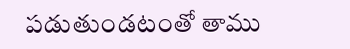పడుతుండటంతో తాము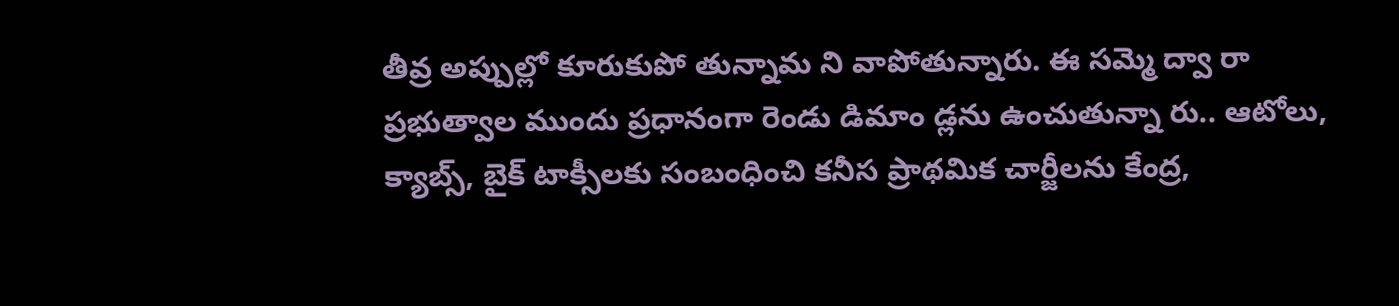తీవ్ర అప్పుల్లో కూరుకుపో తున్నామ ని వాపోతున్నారు. ఈ సమ్మె ద్వా రా ప్రభుత్వాల ముందు ప్రధానంగా రెండు డిమాం డ్లను ఉంచుతున్నా రు.. ఆటోలు, క్యాబ్స్, బైక్ టాక్సీలకు సంబంధించి కనీస ప్రాథమిక చార్జీలను కేంద్ర,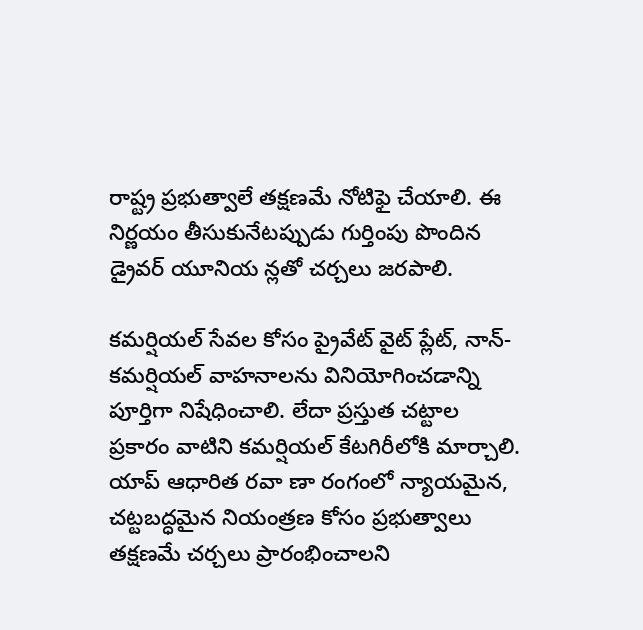రాష్ట్ర ప్రభుత్వాలే తక్షణమే నోటిఫై చేయాలి. ఈ నిర్ణయం తీసుకునేటప్పుడు గుర్తింపు పొందిన డ్రైవర్ యూనియ న్లతో చర్చలు జరపాలి.

కమర్షియల్ సేవల కోసం ప్రైవేట్ వైట్ ప్లేట్, నాన్-కమర్షియల్ వాహనాలను వినియోగించడాన్ని పూర్తిగా నిషేధించాలి. లేదా ప్రస్తుత చట్టాల ప్రకారం వాటిని కమర్షియల్ కేటగిరీలోకి మార్చాలి. యాప్ ఆధారిత రవా ణా రంగంలో న్యాయమైన, చట్టబద్ధమైన నియంత్రణ కోసం ప్రభుత్వాలు తక్షణమే చర్చలు ప్రారంభించాలని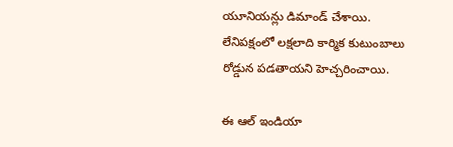యూనియన్లు డిమాండ్ చేశాయి. లేనిపక్షంలో లక్షలాది కార్మిక కుటుంబాలు రోడ్డున పడతాయని హెచ్చరించాయి.

ఈ ఆల్ ఇండియా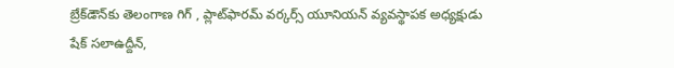బ్రేక్‌డౌన్‌కు తెలంగాణ గిగ్ , ప్లాట్‌ఫారమ్ వర్కర్స్ యూనియన్ వ్యవస్థాపక అధ్యక్షుడు షేక్ సలాఉద్దీన్,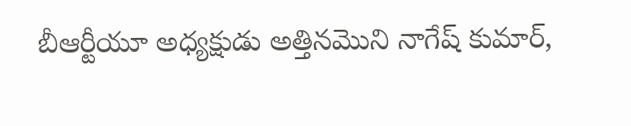బీఆర్టీయూ అధ్యక్షుడు అత్తినమొని నాగేష్ కుమార్,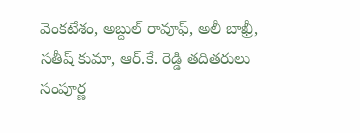వెంకటేశం, అబ్దుల్ రావూఫ్, అలీ బాఖ్రీ, సతీష్ కుమా, ఆర్.కే. రెడ్డి తదితరులు సంపూర్ణ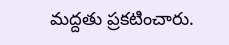మద్దతు ప్రకటించారు.